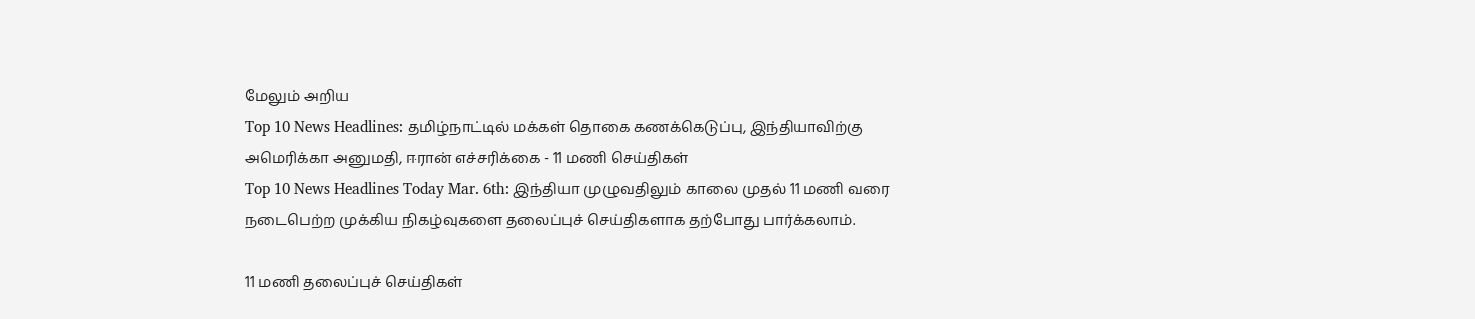மேலும் அறிய
Top 10 News Headlines: தமிழ்நாட்டில் மக்கள் தொகை கணக்கெடுப்பு, இந்தியாவிற்கு அமெரிக்கா அனுமதி, ஈரான் எச்சரிக்கை - 11 மணி செய்திகள்
Top 10 News Headlines Today Mar. 6th: இந்தியா முழுவதிலும் காலை முதல் 11 மணி வரை நடைபெற்ற முக்கிய நிகழ்வுகளை தலைப்புச் செய்திகளாக தற்போது பார்க்கலாம்.

11 மணி தலைப்புச் செய்திகள்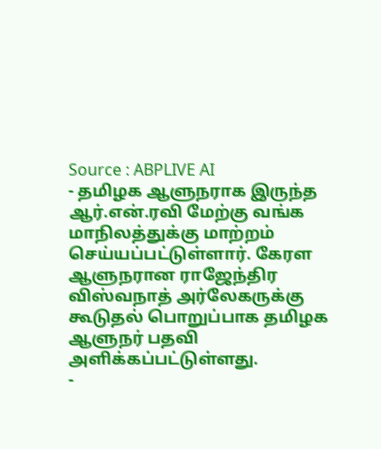Source : ABPLIVE AI
- தமிழக ஆளுநராக இருந்த ஆர்.என்.ரவி மேற்கு வங்க மாநிலத்துக்கு மாற்றம் செய்யப்பட்டுள்ளார். கேரள ஆளுநரான ராஜேந்திர விஸ்வநாத் அர்லேகருக்கு கூடுதல் பொறுப்பாக தமிழக ஆளுநர் பதவி அளிக்கப்பட்டுள்ளது.
-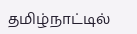தமிழ்நாட்டில்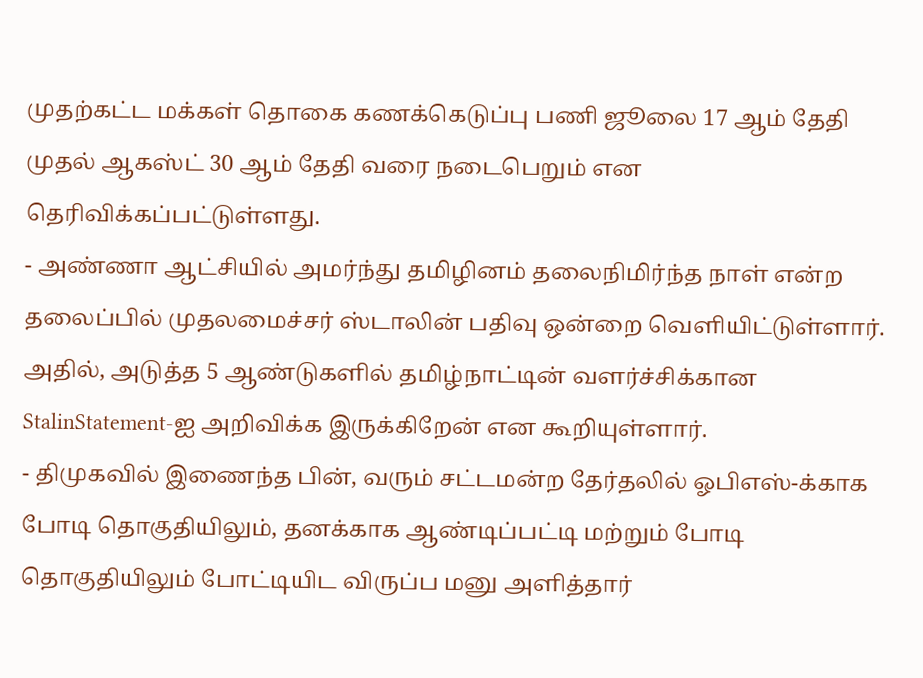முதற்கட்ட மக்கள் தொகை கணக்கெடுப்பு பணி ஜூலை 17 ஆம் தேதி முதல் ஆகஸ்ட் 30 ஆம் தேதி வரை நடைபெறும் என தெரிவிக்கப்பட்டுள்ளது.
- அண்ணா ஆட்சியில் அமர்ந்து தமிழினம் தலைநிமிர்ந்த நாள் என்ற தலைப்பில் முதலமைச்சர் ஸ்டாலின் பதிவு ஒன்றை வெளியிட்டுள்ளார். அதில், அடுத்த 5 ஆண்டுகளில் தமிழ்நாட்டின் வளர்ச்சிக்கான StalinStatement-ஐ அறிவிக்க இருக்கிறேன் என கூறியுள்ளார்.
- திமுகவில் இணைந்த பின், வரும் சட்டமன்ற தேர்தலில் ஓபிஎஸ்-க்காக போடி தொகுதியிலும், தனக்காக ஆண்டிப்பட்டி மற்றும் போடி தொகுதியிலும் போட்டியிட விருப்ப மனு அளித்தார்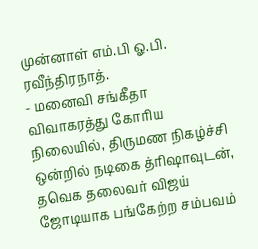முன்னாள் எம்.பி ஓ.பி. ரவீந்திரநாத்.
- மனைவி சங்கீதா விவாகரத்து கோரிய நிலையில், திருமண நிகழ்ச்சி ஒன்றில் நடிகை த்ரிஷாவுடன், தவெக தலைவர் விஜய் ஜோடியாக பங்கேற்ற சம்பவம்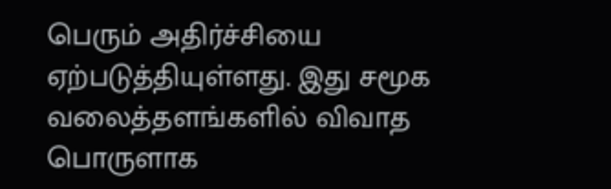பெரும் அதிர்ச்சியை ஏற்படுத்தியுள்ளது. இது சமூக வலைத்தளங்களில் விவாத பொருளாக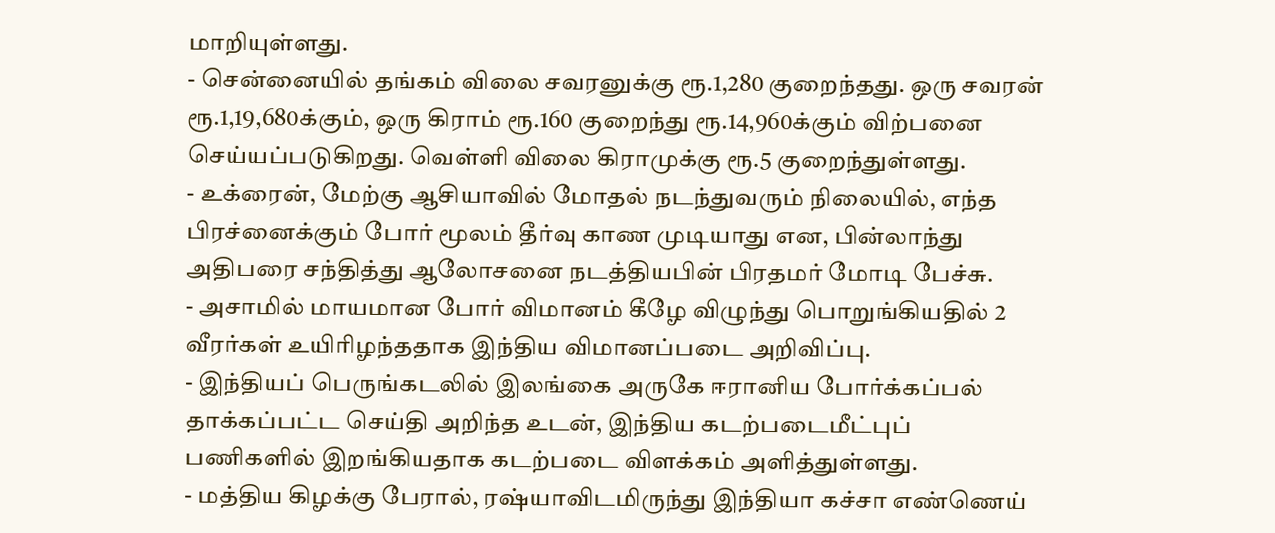மாறியுள்ளது.
- சென்னையில் தங்கம் விலை சவரனுக்கு ரூ.1,280 குறைந்தது. ஒரு சவரன் ரூ.1,19,680க்கும், ஒரு கிராம் ரூ.160 குறைந்து ரூ.14,960க்கும் விற்பனை செய்யப்படுகிறது. வெள்ளி விலை கிராமுக்கு ரூ.5 குறைந்துள்ளது.
- உக்ரைன், மேற்கு ஆசியாவில் மோதல் நடந்துவரும் நிலையில், எந்த பிரச்னைக்கும் போர் மூலம் தீர்வு காண முடியாது என, பின்லாந்து அதிபரை சந்தித்து ஆலோசனை நடத்தியபின் பிரதமர் மோடி பேச்சு.
- அசாமில் மாயமான போர் விமானம் கீழே விழுந்து பொறுங்கியதில் 2 வீரர்கள் உயிரிழந்ததாக இந்திய விமானப்படை அறிவிப்பு.
- இந்தியப் பெருங்கடலில் இலங்கை அருகே ஈரானிய போர்க்கப்பல் தாக்கப்பட்ட செய்தி அறிந்த உடன், இந்திய கடற்படைமீட்புப் பணிகளில் இறங்கியதாக கடற்படை விளக்கம் அளித்துள்ளது.
- மத்திய கிழக்கு பேரால், ரஷ்யாவிடமிருந்து இந்தியா கச்சா எண்ணெய்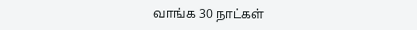வாங்க 30 நாட்கள்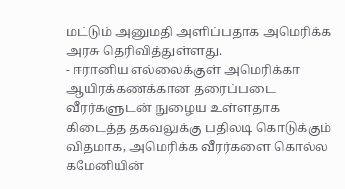மட்டும் அனுமதி அளிப்பதாக அமெரிக்க அரசு தெரிவித்துள்ளது.
- ஈரானிய எல்லைக்குள் அமெரிக்கா ஆயிரக்கணக்கான தரைப்படை வீரர்களுடன் நுழைய உள்ளதாக கிடைத்த தகவலுக்கு பதிலடி கொடுக்கும் விதமாக, அமெரிக்க வீரர்களை கொல்ல கமேனியின்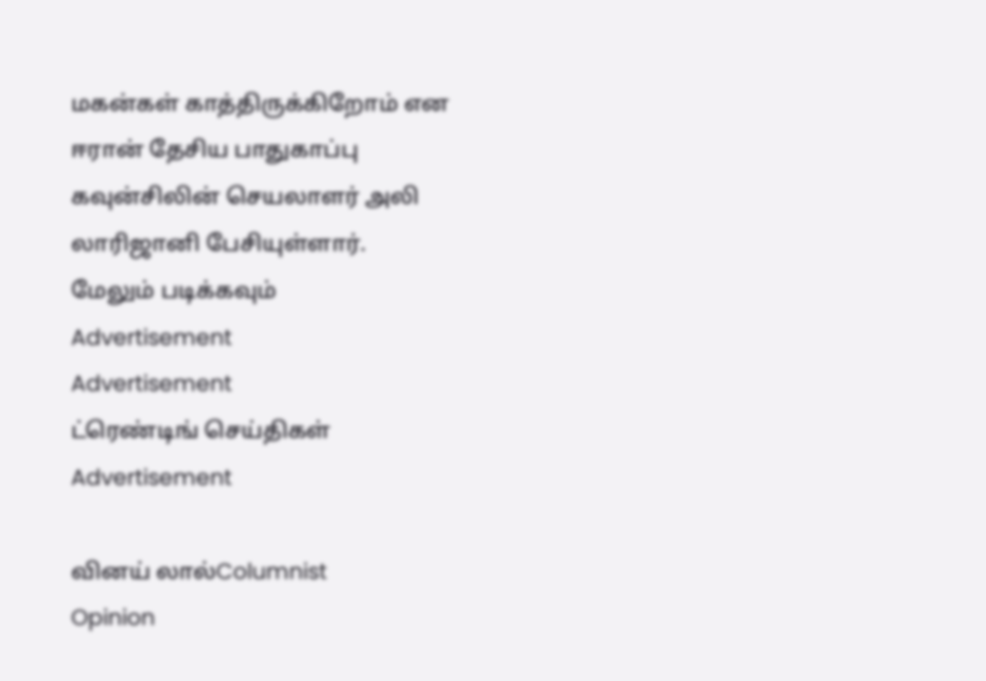மகன்கள் காத்திருக்கிறோம் என ஈரான் தேசிய பாதுகாப்பு கவுன்சிலின் செயலாளர் அலி லாரிஜானி பேசியுள்ளார்.
மேலும் படிக்கவும்
Advertisement
Advertisement
ட்ரெண்டிங் செய்திகள்
Advertisement

வினய் லால்Columnist
Opinion